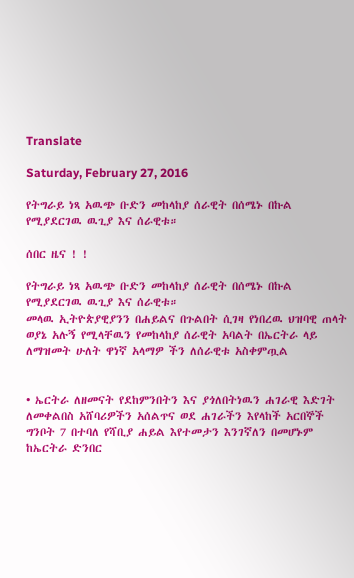Translate

Saturday, February 27, 2016

የትግራይ ነጻ አዉጭ ቡድን መከላከያ ሰራዊት በሰሜኑ በኩል የሚያደርገዉ ዉጊያ እና ሰራዊቱ።

ሰበር ዜና ! !

የትግራይ ነጻ አዉጭ ቡድን መከላከያ ሰራዊት በሰሜኑ በኩል የሚያደርገዉ ዉጊያ እና ሰራዊቱ።
መላዉ ኢትዮጵያዊያንን በሐይልና በጉልበት ሲገዛ የነበረዉ ህዝባዊ ጠላት ወያኔ አሉኝ የሚላቸዉን የመከላከያ ሰራዊት አባልት በኤርትራ ላይ ለማዝመት ሁለት ዋነኛ አላማዎ ችን ለሰራዊቱ አስቀምጧል


• ኤርትራ ለዘመናት የደከምንበትን እና ያጎለበትነዉን ሐገራዊ እድገት ለመቀልበስ አሸባሪዎችን አሰልጥና ወደ ሐገራችን እየላከች አርበኞች ግንቦት 7 በተባለ የሻቢያ ሐይል እየተመታን እንገኛለን በመሆኑም ከኤርትራ ድንበር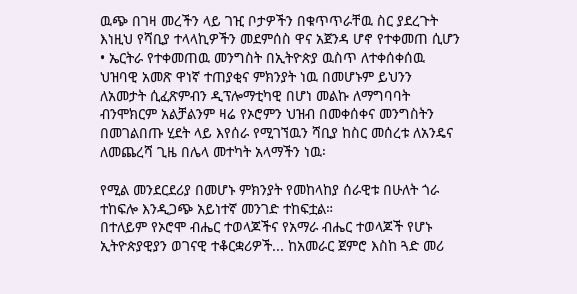ዉጭ በገዛ መረችን ላይ ገዢ ቦታዎችን በቁጥጥራቸዉ ስር ያደረጉት እነዚህ የሻቢያ ተላላኪዎችን መደምሰስ ዋና አጀንዳ ሆኖ የተቀመጠ ሲሆን
• ኤርትራ የተቀመጠዉ መንግስት በኢትዮጵያ ዉስጥ ለተቀሰቀሰዉ ህዝባዊ አመጽ ዋነኛ ተጠያቂና ምክንያት ነዉ በመሆኑም ይህንን ለአመታት ሲፈጽምብን ዲፕሎማቲካዊ በሆነ መልኩ ለማግባባት ብንሞክርም አልቻልንም ዛሬ የኦሮምን ህዝብ በመቀሰቀና መንግስትን በመገልበጡ ሂደት ላይ እየሰራ የሚገኘዉን ሻቢያ ከስር መሰረቱ ለአንዴና ለመጨረሻ ጊዜ በሌላ መተካት አላማችን ነዉ፡

የሚል መንደርደሪያ በመሆኑ ምክንያት የመከላከያ ሰራዊቱ በሁለት ጎራ ተከፍሎ እንዲጋጭ አይነተኛ መንገድ ተከፍቷል።
በተለይም የኦሮሞ ብሔር ተወላጆችና የአማራ ብሔር ተወላጆች የሆኑ ኢትዮጵያዊያን ወገናዊ ተቆርቋሪዎች... ከአመራር ጀምሮ እስከ ጓድ መሪ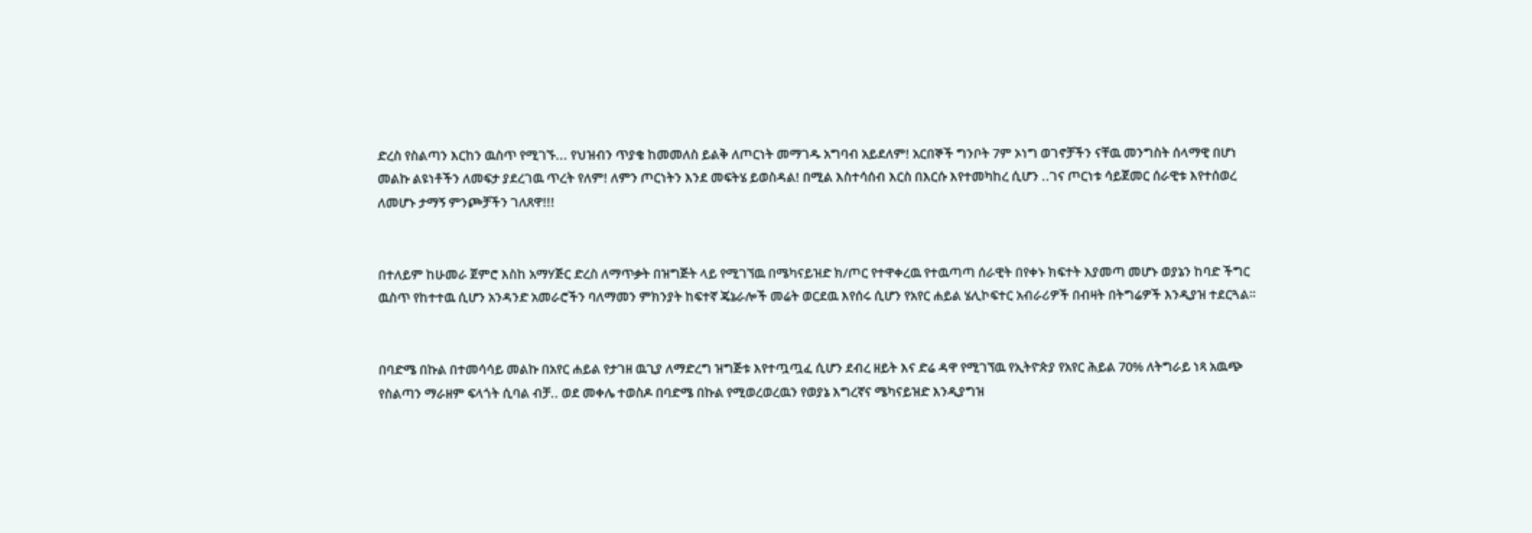ድረስ የስልጣን እርከን ዉስጥ የሚገኙ... የህዝብን ጥያቄ ከመመለስ ይልቅ ለጦርነት መማገዱ አግባብ አይደለም! አርበኞች ግንቦት 7ም ኦነግ ወገኖቻችን ናቸዉ መንግስት ሰላማዊ በሆነ መልኩ ልዩነቶችን ለመፍታ ያደረገዉ ጥረት የለም! ለምን ጦርነትን እንደ መፍትሄ ይወስዳል! በሚል እስተሳሰብ እርስ በእርሱ እየተመካከረ ሲሆን ..ገና ጦርነቱ ሳይጀመር ሰራዊቱ እየተሰወረ ለመሆኑ ታማኝ ምንጮቻችን ገለጸዋ!!!


በተለይም ከሁመራ ጀምሮ እስከ አማሃጅር ድረስ ለማጥቃት በዝግጅት ላይ የሚገኘዉ በሜካናይዝድ ክ/ጦር የተዋቀረዉ የተዉጣጣ ሰራዊት በየቀኑ ክፍተት እያመጣ መሆኑ ወያኔን ከባድ ችግር ዉስጥ የከተተዉ ሲሆን አንዳንድ አመራሮችን ባለማመን ምክንያት ከፍተኛ ጄኔራሎች መሬት ወርደዉ እየሰሩ ሲሆን የአየር ሐይል ሄሊኮፍተር አብራሪዎች በብዛት በትግሬዎች እንዲያዝ ተደርጓል።


በባድሜ በኩል በተመሳሳይ መልኩ በአየር ሐይል የታገዘ ዉጊያ ለማድረግ ዝግጅቱ እየተጧጧፈ ሲሆን ደብረ ዘይት እና ድሬ ዳዋ የሚገኘዉ የኢትዮጵያ የአየር ሕይል 70% ለትግራይ ነጻ አዉጭ የስልጣን ማራዘም ፍላጎት ሲባል ብቻ.. ወደ መቀሌ ተወስዶ በባድሜ በኩል የሚወረወረዉን የወያኔ እግረኛና ሜካናይዝድ እንዲያግዝ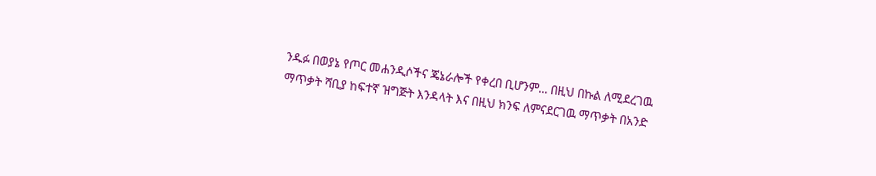ንዱፉ በወያኔ የጦር መሐንዲሶችና ጄኔራሎች የቀረበ ቢሆንም... በዚህ በኩል ለሚደረገዉ ማጥቃት ሻቢያ ከፍተኛ ዝግጅት እንዳላት እና በዚህ ክንፍ ለምናደርገዉ ማጥቃት በአንድ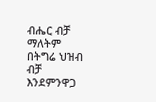ብሔር ብቻ ማለትም በትግሬ ህዝብ ብቻ እንደምንዋጋ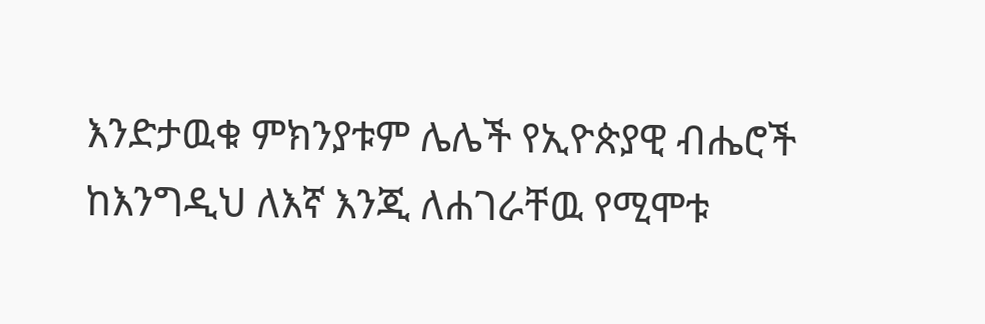እንድታዉቁ ምክንያቱም ሌሌች የኢዮጵያዊ ብሔሮች ከእንግዲህ ለእኛ እንጂ ለሐገራቸዉ የሚሞቱ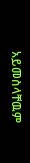አይመስላቸዉም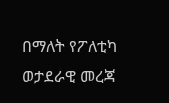በማለት የፖለቲካ ወታደራዊ መረጃ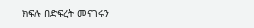ክፍሉ በድፍረት መናገሩን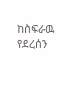ከስፍራዉ የደረሰን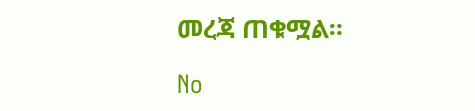መረጃ ጠቁሟል።

No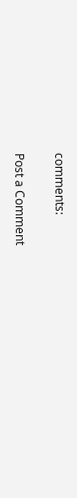comments:

Post a Comment